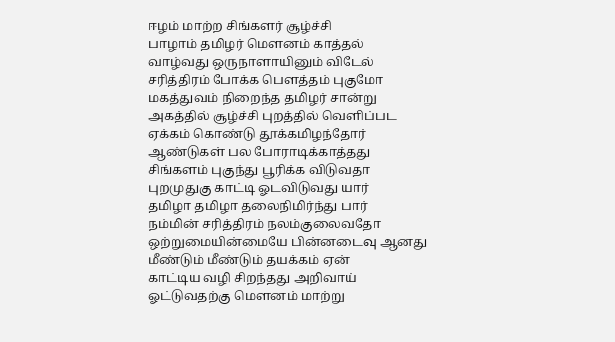ஈழம் மாற்ற சிங்களர் சூழ்ச்சி
பாழாம் தமிழர் மௌனம் காத்தல்
வாழ்வது ஒருநாளாயினும் விடேல்
சரித்திரம் போக்க பௌத்தம் புகுமோ
மகத்துவம் நிறைந்த தமிழர் சான்று
அகத்தில் சூழ்ச்சி புறத்தில் வெளிப்பட
ஏக்கம் கொண்டு தூக்கமிழந்தோர்
ஆண்டுகள் பல போராடிக்காத்தது
சிங்களம் புகுந்து பூரிக்க விடுவதா
புறமுதுகு காட்டி ஓடவிடுவது யார்
தமிழா தமிழா தலைநிமிர்ந்து பார்
நம்மின் சரித்திரம் நலம்குலைவதோ
ஒற்றுமையின்மையே பின்னடைவு ஆனது
மீண்டும் மீண்டும் தயக்கம் ஏன்
காட்டிய வழி சிறந்தது அறிவாய்
ஓட்டுவதற்கு மௌனம் மாற்று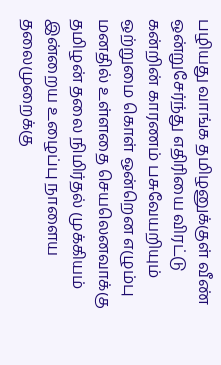பழியது வாங்க தமிழனுக்குள் வீண்
ஒன்றுசேர்ந்து எதிரியை விரட்டு
கன்றின் காரணம் பசுவேயறியும்
ஒற்றுமை கொள் ஒன்றென எழும்பு
மனதில் உள்ளதை செயலெனவாக்கு
தமிழன் தலை நிமிர்தல் முக்கியம்
இன்றைய உழைப்பு நாளைய தலைமுறைக்கு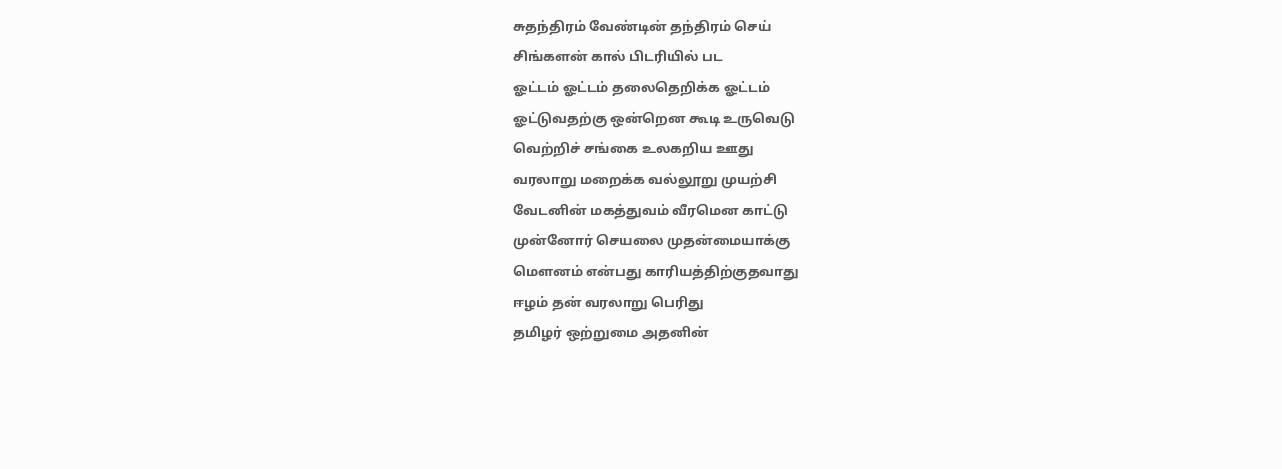சுதந்திரம் வேண்டின் தந்திரம் செய்
சிங்களன் கால் பிடரியில் பட
ஓட்டம் ஓட்டம் தலைதெறிக்க ஓட்டம்
ஓட்டுவதற்கு ஒன்றென கூடி உருவெடு
வெற்றிச் சங்கை உலகறிய ஊது
வரலாறு மறைக்க வல்லூறு முயற்சி
வேடனின் மகத்துவம் வீரமென காட்டு
முன்னோர் செயலை முதன்மையாக்கு
மௌனம் என்பது காரியத்திற்குதவாது
ஈழம் தன் வரலாறு பெரிது
தமிழர் ஒற்றுமை அதனின்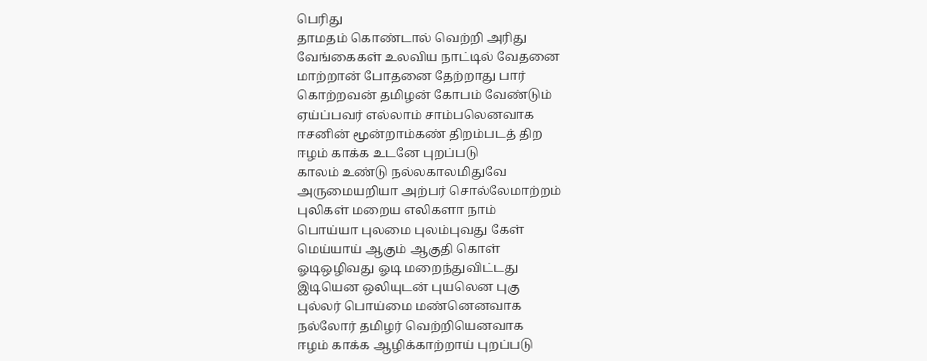பெரிது
தாமதம் கொண்டால் வெற்றி அரிது
வேங்கைகள் உலவிய நாட்டில் வேதனை
மாற்றான் போதனை தேற்றாது பார்
கொற்றவன் தமிழன் கோபம் வேண்டும்
ஏய்ப்பவர் எல்லாம் சாம்பலெனவாக
ஈசனின் மூன்றாம்கண் திறம்படத் திற
ஈழம் காக்க உடனே புறப்படு
காலம் உண்டு நல்லகாலமிதுவே
அருமையறியா அற்பர் சொல்லேமாற்றம்
புலிகள் மறைய எலிகளா நாம்
பொய்யா புலமை புலம்புவது கேள்
மெய்யாய் ஆகும் ஆகுதி கொள்
ஓடிஒழிவது ஓடி மறைந்துவிட்டது
இடியென ஒலியுடன் புயலென புகு
புல்லர் பொய்மை மண்னெனவாக
நல்லோர் தமிழர் வெற்றியெனவாக
ஈழம் காக்க ஆழிக்காற்றாய் புறப்படு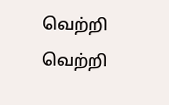வெற்றி வெற்றி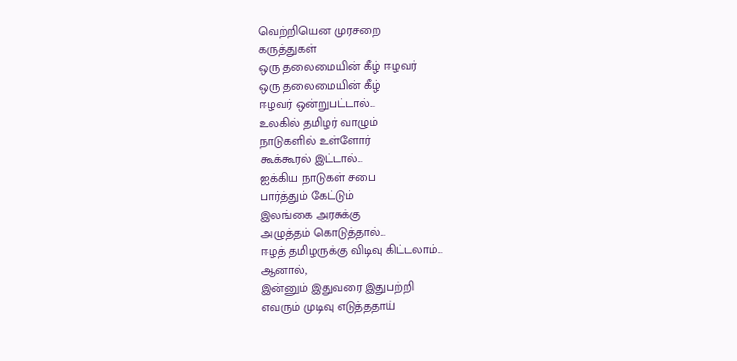வெற்றியென முரசறை
கருத்துகள்
ஒரு தலைமையின் கீழ் ஈழவர்
ஒரு தலைமையின் கீழ்
ஈழவர் ஒன்றுபட்டால்...
உலகில் தமிழர் வாழும்
நாடுகளில் உள்ளோர்
கூக்கூரல் இட்டால்...
ஐக்கிய நாடுகள் சபை
பார்த்தும் கேட்டும்
இலங்கை அரசுக்கு
அழுத்தம் கொடுத்தால்...
ஈழத் தமிழருக்கு விடிவு கிட்டலாம்...
ஆனால்,
இன்னும் இதுவரை இதுபற்றி
எவரும் முடிவு எடுத்ததாய்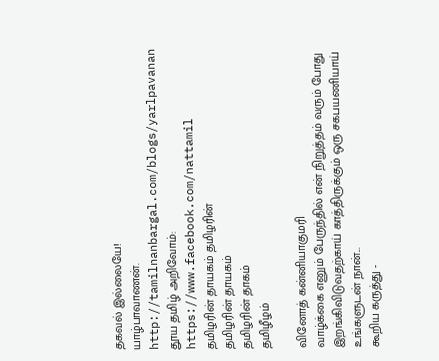தகவல் இல்லையே!
யாழ்பாவாணன்.
http://tamilnanbargal.com/blogs/yarlpavanan
தூய தமிழ் அறிவோம்:
https://www.facebook.com/nattamil
தமிழரின் தாயகம் தமிழரின்
தமிழரின் தாயகம்
தமிழரின் தாகம்
தமிழீழம்

வினோத் கன்னியாகுமரி
வாழ்க்கை எனும் பேருந்தில் என் நிறுத்தம் வரும் போது இறங்கிவிடுவதற்காய் காத்திருக்கும் ஒரு சகபயணியாய்
உங்களுடன் நான்...
கூறிய கருத்து -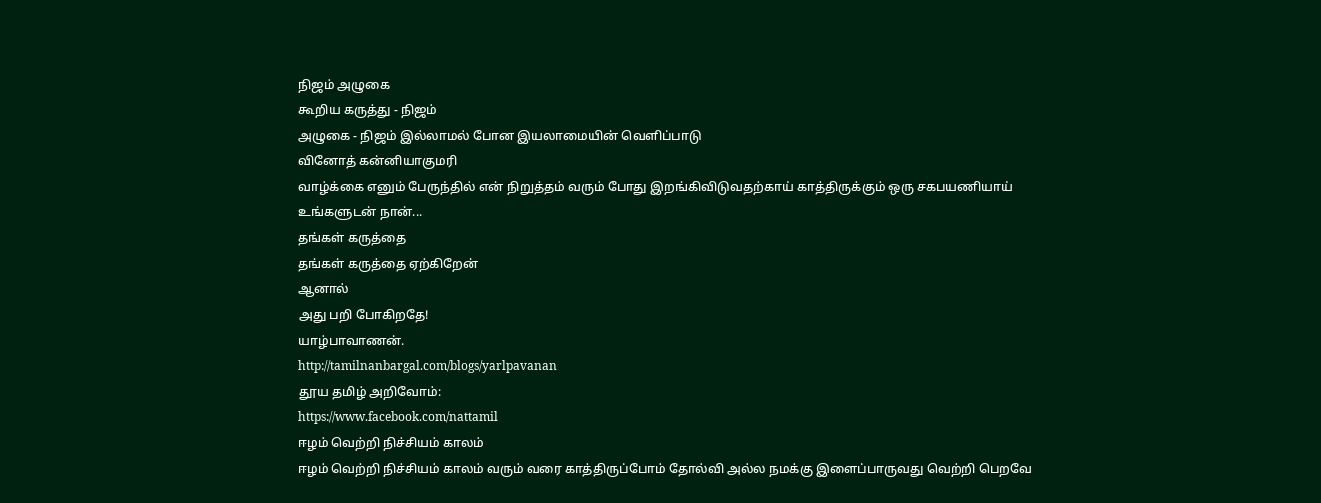நிஜம் அழுகை
கூறிய கருத்து - நிஜம்
அழுகை - நிஜம் இல்லாமல் போன இயலாமையின் வெளிப்பாடு
வினோத் கன்னியாகுமரி
வாழ்க்கை எனும் பேருந்தில் என் நிறுத்தம் வரும் போது இறங்கிவிடுவதற்காய் காத்திருக்கும் ஒரு சகபயணியாய்
உங்களுடன் நான்...
தங்கள் கருத்தை
தங்கள் கருத்தை ஏற்கிறேன்
ஆனால்
அது பறி போகிறதே!
யாழ்பாவாணன்.
http://tamilnanbargal.com/blogs/yarlpavanan
தூய தமிழ் அறிவோம்:
https://www.facebook.com/nattamil
ஈழம் வெற்றி நிச்சியம் காலம்
ஈழம் வெற்றி நிச்சியம் காலம் வரும் வரை காத்திருப்போம் தோல்வி அல்ல நமக்கு இளைப்பாருவது வெற்றி பெறவே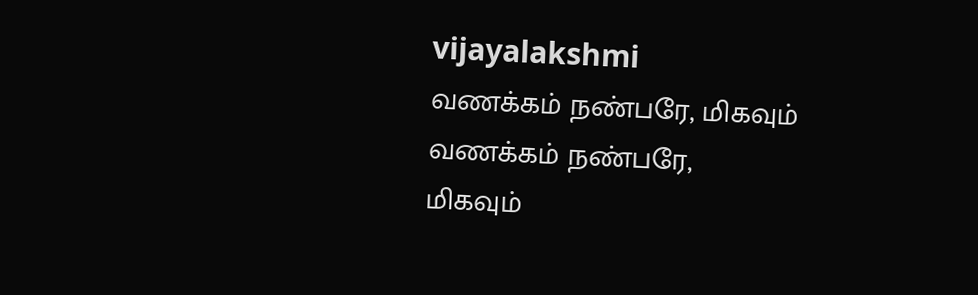vijayalakshmi
வணக்கம் நண்பரே, மிகவும்
வணக்கம் நண்பரே,
மிகவும்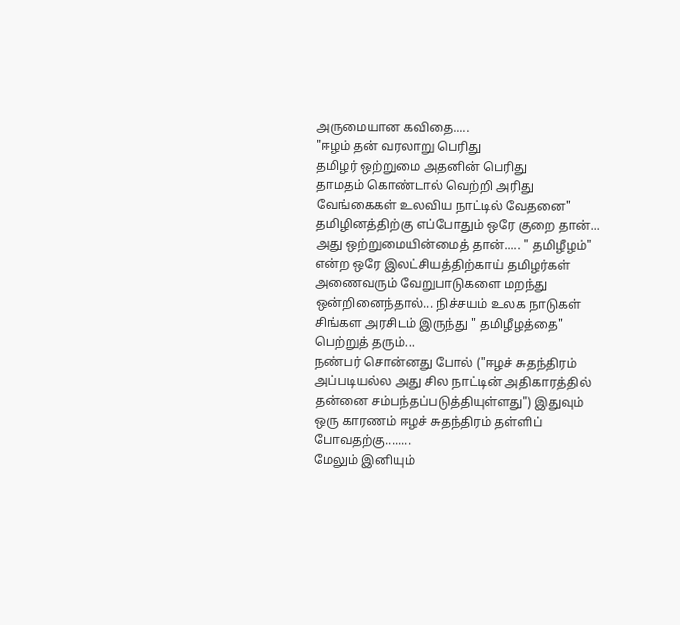அருமையான கவிதை.....
"ஈழம் தன் வரலாறு பெரிது
தமிழர் ஒற்றுமை அதனின் பெரிது
தாமதம் கொண்டால் வெற்றி அரிது
வேங்கைகள் உலவிய நாட்டில் வேதனை"
தமிழினத்திற்கு எப்போதும் ஒரே குறை தான்... அது ஒற்றுமையின்மைத் தான்..... " தமிழீழம்" என்ற ஒரே இலட்சியத்திற்காய் தமிழர்கள் அணைவரும் வேறுபாடுகளை மறந்து ஒன்றினைந்தால்... நிச்சயம் உலக நாடுகள் சிங்கள அரசிடம் இருந்து " தமிழீழத்தை" பெற்றுத் தரும்...
நண்பர் சொன்னது போல் ("ஈழச் சுதந்திரம் அப்படியல்ல அது சில நாட்டின் அதிகாரத்தில் தன்னை சம்பந்தப்படுத்தியுள்ளது") இதுவும் ஒரு காரணம் ஈழச் சுதந்திரம் தள்ளிப் போவதற்கு........
மேலும் இனியும்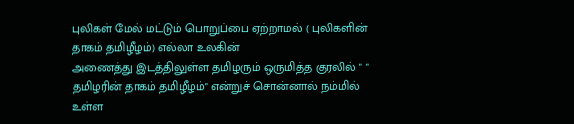புலிகள் மேல் மட்டும் பொறுப்பை ஏற்றாமல் ( புலிகளின் தாகம் தமிழீழம்) எல்லா உலகின்
அணைத்து இடத்திலுள்ள தமிழரும் ஒருமித்த குரலில் " " தமிழரின் தாகம் தமிழீழம்" என்றுச் சொன்னால் நம்மில் உள்ள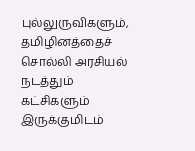புல்லுருவிகளும், தமிழினத்தைச் சொல்லி அரசியல் நடத்தும் கட்சிகளும் இருக்குமிடம்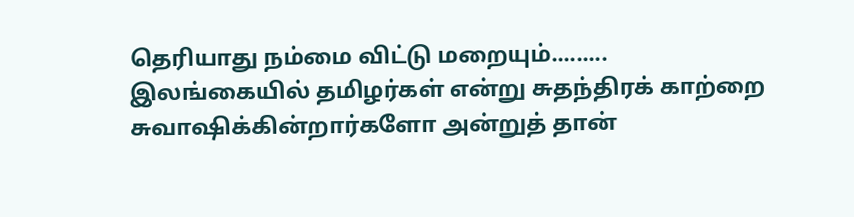தெரியாது நம்மை விட்டு மறையும்.........
இலங்கையில் தமிழர்கள் என்று சுதந்திரக் காற்றை சுவாஷிக்கின்றார்களோ அன்றுத் தான்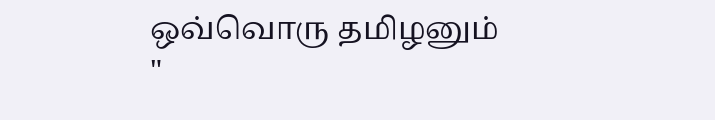ஒவ்வொரு தமிழனும் "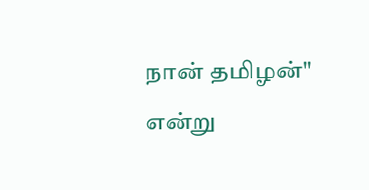நான் தமிழன்" என்று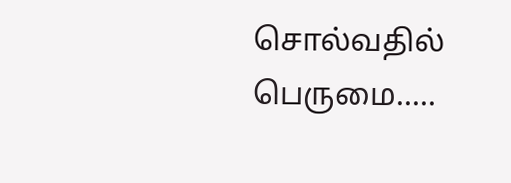சொல்வதில் பெருமை.....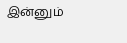இன்னும்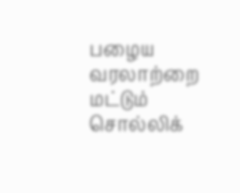பழைய வரலாற்றை மட்டும் சொல்லிக்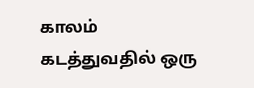காலம் கடத்துவதில் ஒரு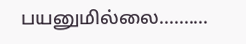பயனுமில்லை..........